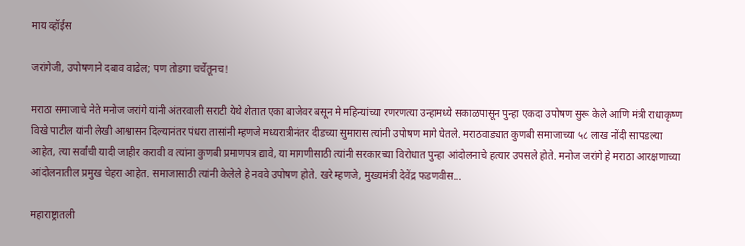माय व्हॉईस

जरांगेजी, उपोषणाने दबाव वाढेल; पण तोडगा चर्चेतूनच!

मराठा समाजाचे नेते मनोज जरांगे यांनी अंतरवाली सराटी येथे शेतात एका बाजेवर बसून मे महिन्यांच्या रणरणत्या उन्हामध्ये सकाळपासून पुन्हा एकदा उपोषण सुरू केले आणि मंत्री राधाकृष्ण विखे पाटील यांनी लेखी आश्वासन दिल्यानंतर पंधरा तासांनी म्हणजे मध्यरात्रीनंतर दीडच्या सुमारास त्यांनी उपोषण मागे घेतले. मराठवाड्यात कुणबी समाजाच्या ५८ लाख नोंदी सापडल्या आहेत, त्या सर्वांची यादी जाहीर करावी व त्यांना कुणबी प्रमाणपत्र द्यावे, या मागणीसाठी त्यांनी सरकारच्या विरोधात पुन्हा आंदोलनाचे हत्यार उपसले होते. मनोज जरांगे हे मराठा आरक्षणाच्या आंदोलनातील प्रमुख चेहरा आहेत. समाजासाठी त्यांनी केलेले हे नववे उपोषण होते. खरे म्हणजे, मुख्यमंत्री देवेंद्र फडणवीस...

महाराष्ट्रातली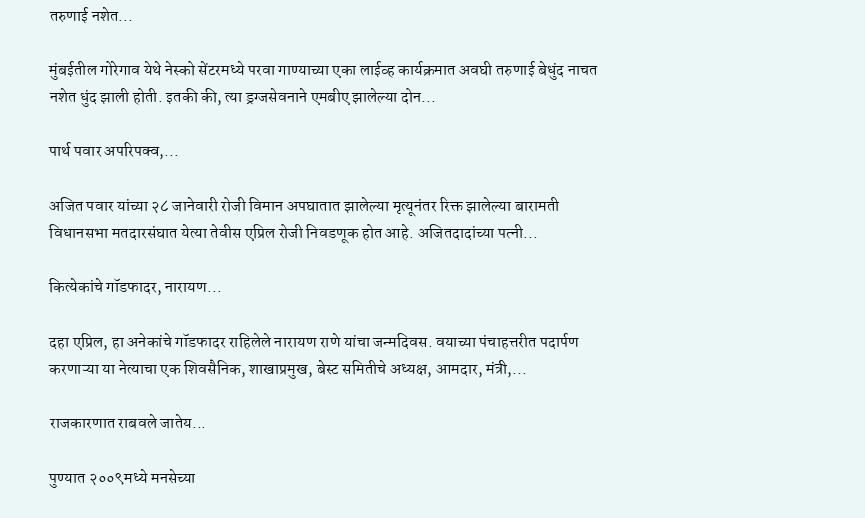तरुणाई नशेत...

मुंबईतील गोरेगाव येथे नेस्को सेंटरमध्ये परवा गाण्याच्या एका लाईव्ह कार्यक्रमात अवघी तरुणाई बेधुंद नाचत नशेत धुंद झाली होती. इतकी की, त्या ड्रग्जसेवनाने एमबीए झालेल्या दोन...

पार्थ पवार अपरिपक्व,...

अजित पवार यांच्या २८ जानेवारी रोजी विमान अपघातात झालेल्या मृत्यूनंतर रिक्त झालेल्या बारामती विधानसभा मतदारसंघात येत्या तेवीस एप्रिल रोजी निवडणूक होत आहे. अजितदादांच्या पत्नी...

कित्येकांचे गॉडफादर, नारायण...

दहा एप्रिल, हा अनेकांचे गॉडफादर राहिलेले नारायण राणे यांचा जन्मदिवस. वयाच्या पंचाहत्तरीत पदार्पण करणाऱ्या या नेत्याचा एक शिवसैनिक, शाखाप्रमुख, बेस्ट समितीचे अध्यक्ष, आमदार, मंत्री,...

राजकारणात राबवले जातेय...

पुण्यात २००९मध्ये मनसेच्या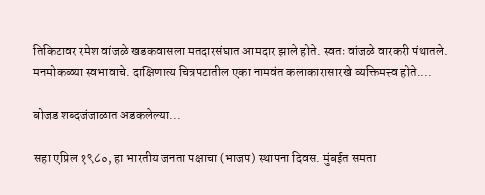तिकिटावर रमेश वांजळे खडकवासला मतदारसंघात आमदार झाले होते. स्वतः वांजळे वारकरी पंथातले. मनमोकळ्या स्वभावाचे. दाक्षिणात्य चित्रपटातील एका नामवंत कलाकारासारखे व्यक्तिमत्त्व होते....

बोजड शब्दजंजाळात अडकलेल्या...

सहा एप्रिल १९८०, हा भारतीय जनता पक्षाचा (भाजप) स्थापना दिवस. मुंबईत समता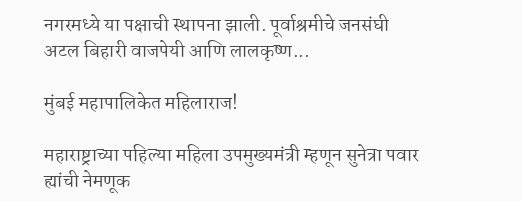नगरमध्ये या पक्षाची स्थापना झाली. पूर्वाश्रमीचे जनसंघी अटल बिहारी वाजपेयी आणि लालकृष्ण...

मुंबई महापालिकेत महिलाराज!

महाराष्ट्राच्या पहिल्या महिला उपमुख्यमंत्री म्हणून सुनेत्रा पवार ह्यांची नेमणूक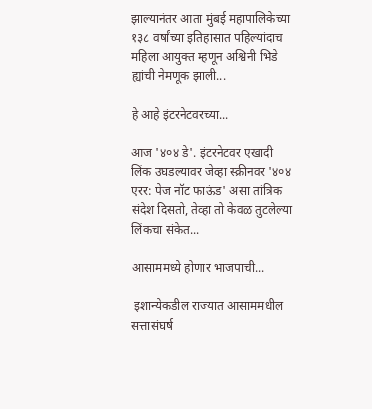झाल्यानंतर आता मुंबई महापालिकेच्या १३८ वर्षांच्या इतिहासात पहिल्यांदाच महिला आयुक्त म्हणून अश्विनी भिडे ह्यांची नेमणूक झाली...

हे आहे इंटरनेटवरच्या...

आज '४०४ डे'. इंटरनेटवर एखादी लिंक उघडल्यावर जेव्हा स्क्रीनवर '४०४ एरर: पेज नॉट फाऊंड' असा तांत्रिक संदेश दिसतो, तेव्हा तो केवळ तुटलेल्या लिंकचा संकेत...

आसाममध्ये होणार भाजपाची...

 इशान्येकडील राज्यात आसाममधील सत्तासंघर्ष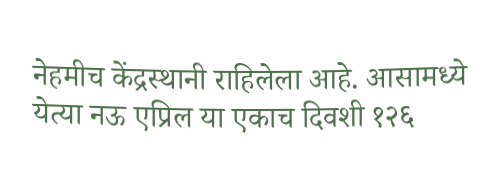नेहमीच केंद्रस्थानी राहिलेला आहे. आसामध्ये येत्या नऊ एप्रिल या एकाच दिवशी १२६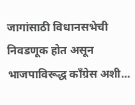जागांसाठी विधानसभेची निवडणूक होत असून भाजपाविरूद्ध काँग्रेस अशी...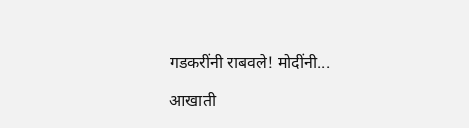गडकरींनी राबवले! मोदींनी...

आखाती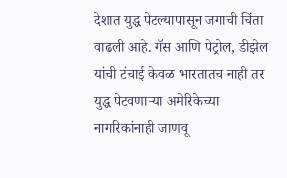देशात युद्ध पेटल्यापासून जगाची चिंता वाढली आहे. गॅस आणि पेट्रोल, डीझेल यांची टंचाई केवळ भारतातच नाही तर युद्ध पेटवणाऱ्या अमेरिकेच्या नागरिकांनाही जाणवू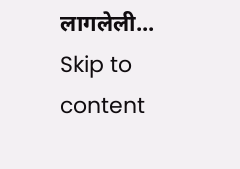लागलेली...
Skip to content